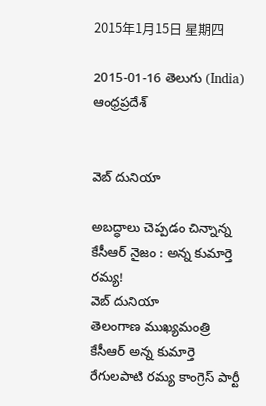2015年1月15日 星期四

2015-01-16 తెలుగు (India) ఆంధ్రప్రదేశ్


వెబ్ దునియా

అబద్ధాలు చెప్పడం చిన్నాన్న కేసీఆర్‌ నైజం : అన్న కుమార్తె రమ్య!
వెబ్ దునియా
తెలంగాణ ముఖ్యమంత్రి కేసీఆర్ అన్న కుమార్తె రేగులపాటి రమ్య కాంగ్రెస్ పార్టీ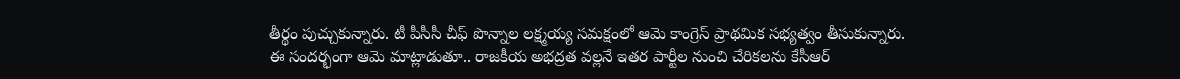తీర్థం పుచ్చుకున్నారు. టీ పీసీసీ చీఫ్ పొన్నాల లక్ష్మయ్య సమక్షంలో ఆమె కాంగ్రెస్ ప్రాథమిక సభ్యత్వం తీసుకున్నారు. ఈ సందర్భంగా ఆమె మాట్లాడుతూ.. రాజకీయ అభద్రత వల్లనే ఇతర పార్టీల నుంచి చేరికలను కేసీఆర్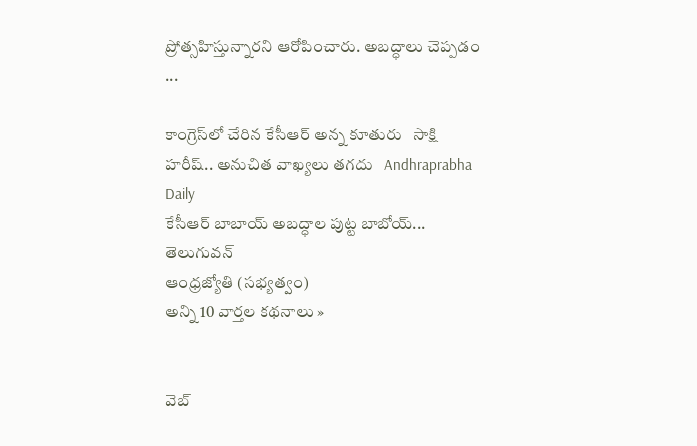ప్రోత్సహిస్తున్నారని ఆరోపించారు. అబద్ధాలు చెప్పడం ...

కాంగ్రెస్‌లో చేరిన కేసీఆర్ అన్న కూతురు   సాక్షి
హరీష్‌.. అనుచిత వాఖ్యలు తగదు   Andhraprabha Daily
కేసీఆర్ బాబాయ్ అబద్ధాల పుట్ట బాబోయ్...   తెలుగువన్
ఆంధ్రజ్యోతి (సభ్యత్వం)
అన్ని 10 వార్తల కథనాలు »


వెబ్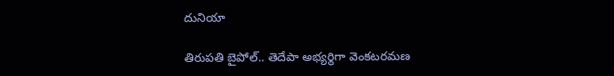దునియా

తిరుపతి బైపోల్.. తెదేపా అభ్యర్థిగా వెంకటరమణ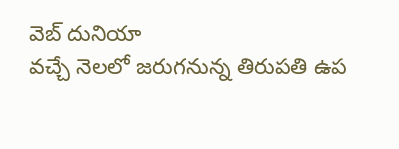వెబ్ దునియా
వచ్చే నెలలో జరుగనున్న తిరుపతి ఉప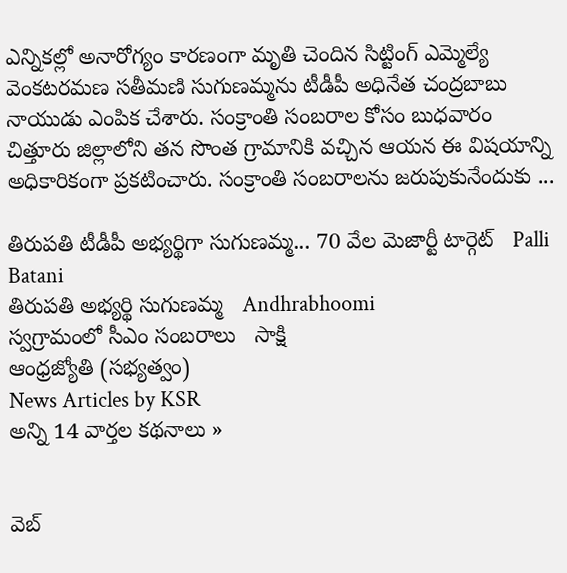ఎన్నికల్లో అనారోగ్యం కారణంగా మృతి చెందిన సిట్టింగ్ ఎమ్మెల్యే వెంకటరమణ సతీమణి సుగుణమ్మను టీడీపీ అధినేత చంద్రబాబు నాయుడు ఎంపిక చేశారు. సంక్రాంతి సంబరాల కోసం బుధవారం చిత్తూరు జిల్లాలోని తన సొంత గ్రామానికి వచ్చిన ఆయన ఈ విషయాన్ని అధికారికంగా ప్రకటించారు. సంక్రాంతి సంబరాలను జరుపుకునేందుకు ...

తిరుపతి టీడీపీ అభ్యర్థిగా సుగుణమ్మ... 70 వేల మెజార్టీ టార్గెట్   Palli Batani
తిరుపతి అభ్యర్థి సుగుణమ్మ   Andhrabhoomi
స్వగ్రామంలో సీఎం సంబరాలు   సాక్షి
ఆంధ్రజ్యోతి (సభ్యత్వం)
News Articles by KSR
అన్ని 14 వార్తల కథనాలు »


వెబ్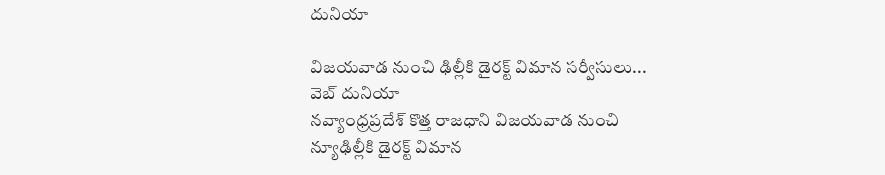దునియా

విజయవాడ నుంచి ఢిల్లీకి డైరక్ట్ విమాన సర్వీసులు...
వెబ్ దునియా
నవ్యాంధ్రప్రదేశ్ కొత్త రాజధాని విజయవాడ నుంచి న్యూఢిల్లీకి డైరక్ట్ విమాన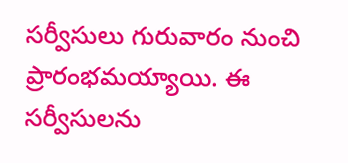సర్వీసులు గురువారం నుంచి ప్రారంభమయ్యాయి. ఈ సర్వీసులను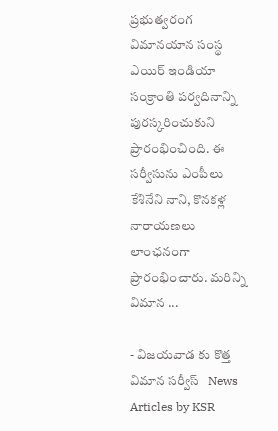ప్రభుత్వరంగ విమానయాన సంస్థ ఎయిర్ ఇండియా సంక్రాంతి పర్వదినాన్ని పురస్కరించుకుని ప్రారంభించింది. ఈ సర్వీసును ఎంపీలు కేశినేని నాని, కొనకళ్ల నారాయణ‌లు లాంఛనంగా ప్రారంభించారు. మరిన్ని విమాన ...

- విజయవాడ కు కొత్త విమాన సర్వీస్   News Articles by KSR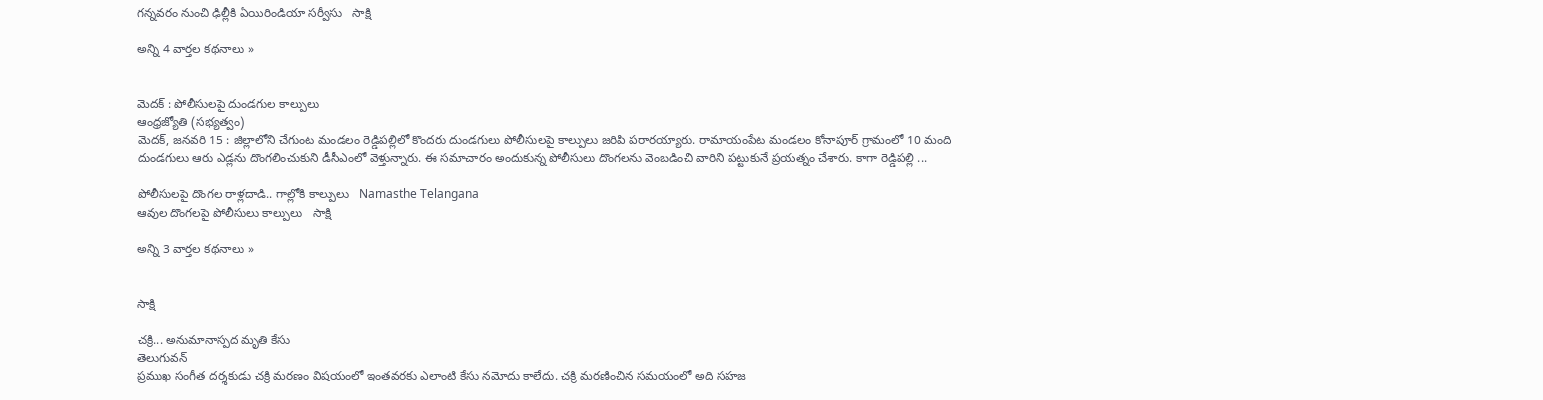గన్నవరం నుంచి ఢిల్లీకి ఏయిరిండియా సర్వీసు   సాక్షి

అన్ని 4 వార్తల కథనాలు »


మెదక్‌ : పోలీసులపై దుండగుల కాల్పులు
ఆంధ్రజ్యోతి (సభ్యత్వం)
మెదక్‌, జనవరి 15 : జిల్లాలోని చేగుంట మండలం రెడ్డిపల్లిలో కొందరు దుండగులు పోలీసులపై కాల్పులు జరిపి పరారయ్యారు. రామాయంపేట మండలం కోనాపూర్‌ గ్రామంలో 10 మంది దుండగులు ఆరు ఎడ్లను దొంగలించుకుని డీసీఎంలో వెళ్తున్నారు. ఈ సమాచారం అందుకున్న పోలీసులు దొంగలను వెంబడించి వారిని పట్టుకునే ప్రయత్నం చేశారు. కాగా రెడ్డిపల్లి ...

పోలీసులపై దొంగల రాళ్లదాడి.. గాల్లోకి కాల్పులు   Namasthe Telangana
ఆవుల దొంగలపై పోలీసులు కాల్పులు   సాక్షి

అన్ని 3 వార్తల కథనాలు »


సాక్షి

చక్రి... అనుమానాస్పద మృతి కేసు
తెలుగువన్
ప్రముఖ సంగీత దర్శకుడు చక్రి మరణం విషయంలో ఇంతవరకు ఎలాంటి కేసు నమోదు కాలేదు. చక్రి మరణించిన సమయంలో అది సహజ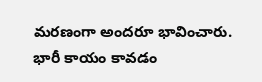మరణంగా అందరూ భావించారు. భారీ కాయం కావడం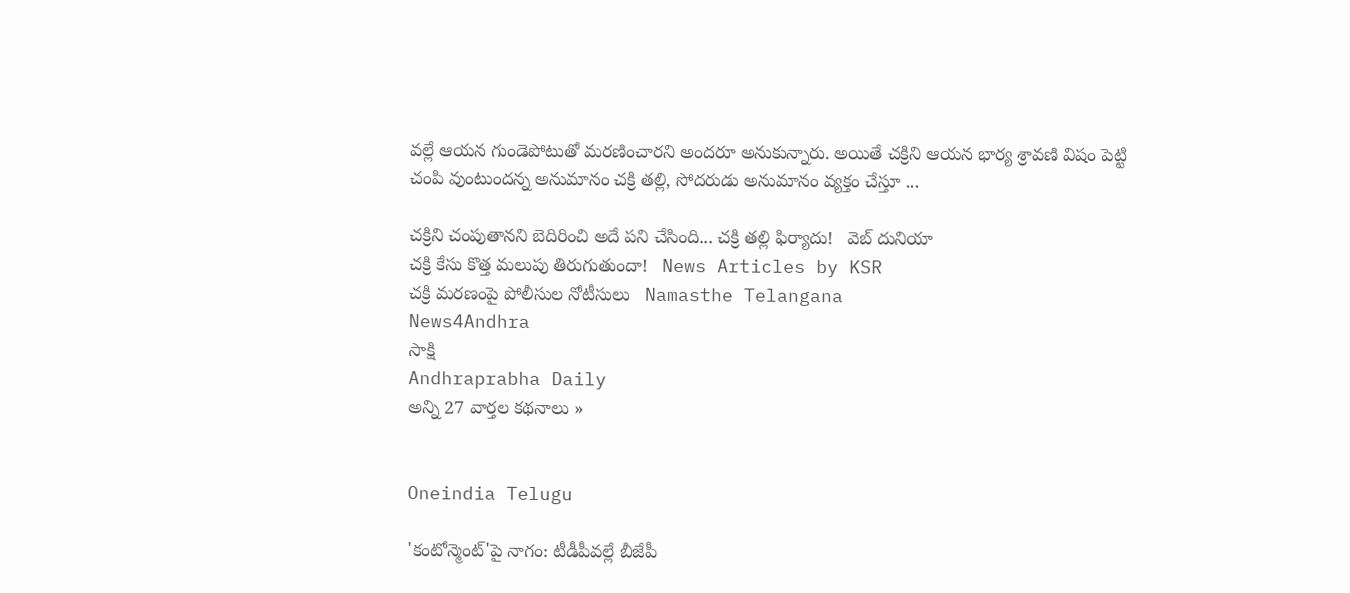వల్లే ఆయన గుండెపోటుతో మరణించారని అందరూ అనుకున్నారు. అయితే చక్రిని ఆయన భార్య శ్రావణి విషం పెట్టి చంపి వుంటుందన్న అనుమానం చక్రి తల్లి, సోదరుడు అనుమానం వ్యక్తం చేస్తూ ...

చక్రిని చంపుతానని బెదిరించి అదే పని చేసింది... చక్రి తల్లి ఫిర్యాదు!   వెబ్ దునియా
చక్రి కేసు కొత్త మలుపు తిరుగుతుందా!   News Articles by KSR
చక్రి మరణంపై పోలీసుల నోటీసులు   Namasthe Telangana
News4Andhra
సాక్షి
Andhraprabha Daily
అన్ని 27 వార్తల కథనాలు »


Oneindia Telugu

'కంటోన్మెంట్'పై నాగం: టీడీపీవల్లే బీజేపీ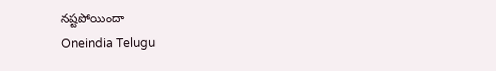నష్టపోయిందా
Oneindia Telugu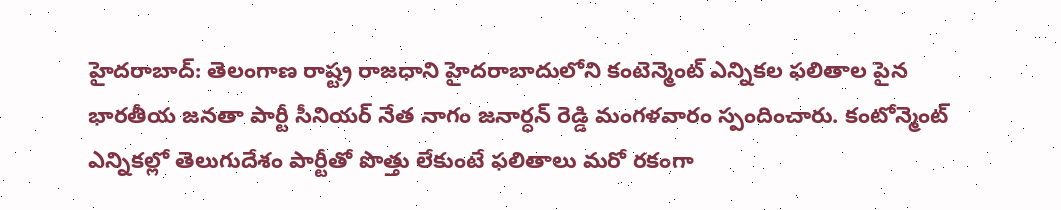హైదరాబాద్: తెలంగాణ రాష్ట్ర రాజధాని హైదరాబాదులోని కంటెన్మెంట్ ఎన్నికల ఫలితాల పైన భారతీయ జనతా పార్టీ సీనియర్ నేత నాగం జనార్ధన్ రెడ్డి మంగళవారం స్పందించారు. కంటోన్మెంట్ ఎన్నికల్లో తెలుగుదేశం పార్టీతో పొత్తు లేకుంటే ఫలితాలు మరో రకంగా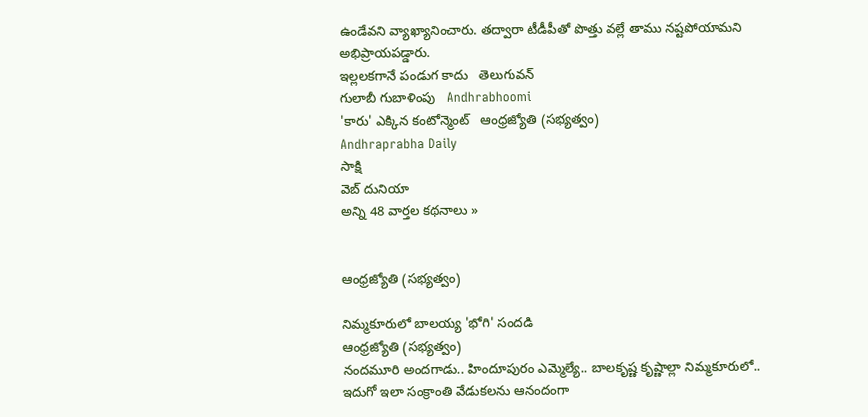ఉండేవని వ్యాఖ్యానించారు. తద్వారా టీడీపీతో పొత్తు వల్లే తాము నష్టపోయామని అభిప్రాయపడ్డారు.
ఇల్లలకగానే పండుగ కాదు   తెలుగువన్
గులాబీ గుబాళింపు   Andhrabhoomi
'కారు' ఎక్కిన కంటోన్మెంట్‌   ఆంధ్రజ్యోతి (సభ్యత్వం)
Andhraprabha Daily
సాక్షి
వెబ్ దునియా
అన్ని 48 వార్తల కథనాలు »


ఆంధ్రజ్యోతి (సభ్యత్వం)

నిమ్మకూరులో బాలయ్య 'భోగి' సందడి
ఆంధ్రజ్యోతి (సభ్యత్వం)
నందమూరి అందగాడు.. హిందూపురం ఎమ్మెల్యే.. బాలకృష్ణ కృష్ణాల్లా నిమ్మకూరులో.. ఇదుగో ఇలా సంక్రాంతి వేడుకలను ఆనందంగా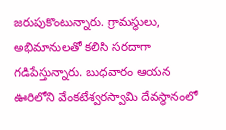జరుపుకొంటున్నారు. గ్రామస్థులు, అభిమానులతో కలిసి సరదాగా గడిపేస్తున్నారు. బుధవారం ఆయన ఊరిలోని వేంకటేశ్వరస్వామి దేవస్థానంలో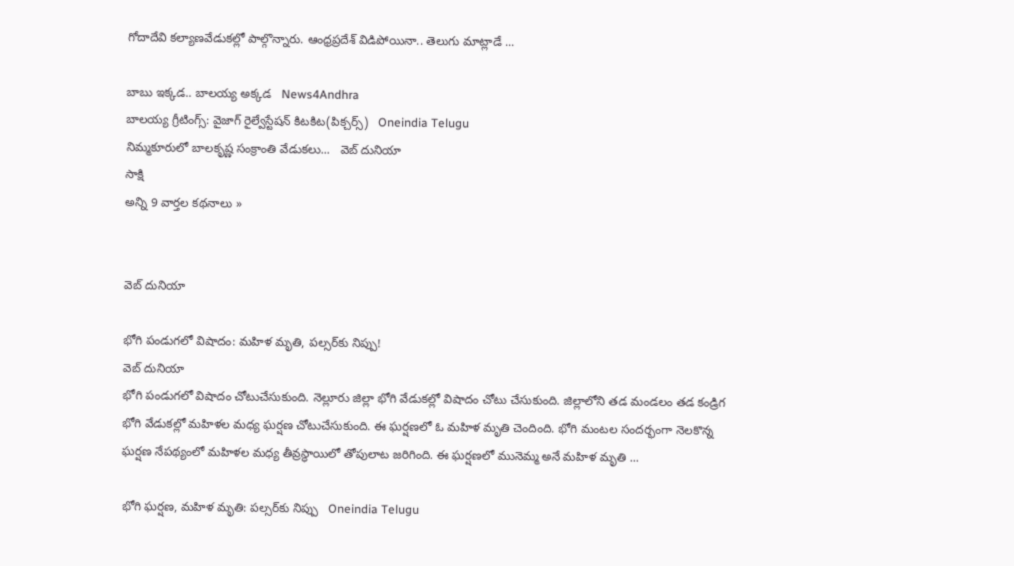గోదాదేవి కల్యాణవేడుకల్లో పాల్గొన్నారు. ఆంధ్రప్రదేశ్‌ విడిపోయినా.. తెలుగు మాట్లాడే ...

బాబు ఇక్కడ.. బాలయ్య అక్కడ   News4Andhra
బాలయ్య గ్రీటింగ్స్: వైజాగ్ రైల్వే‌స్టేషన్ కిటకిట(పిక్చర్స్)   Oneindia Telugu
నిమ్మకూరులో బాలకృష్ణ సంక్రాంతి వేడుకలు...   వెబ్ దునియా
సాక్షి
అన్ని 9 వార్తల కథనాలు »


వెబ్ దునియా

భోగి పండుగలో విషాదం: మహిళ మృతి, పల్సర్‌కు నిప్పు!
వెబ్ దునియా
భోగి పండుగలో విషాదం చోటుచేసుకుంది. నెల్లూరు జిల్లా భోగి వేడుకల్లో విషాదం చోటు చేసుకుంది. జిల్లాలోని తడ మండలం తడ కండ్రిగ భోగి వేడుకల్లో మహిళల మధ్య ఘర్షణ చోటుచేసుకుంది. ఈ ఘర్షణలో ఓ మహిళ మృతి చెందింది. భోగి మంటల సందర్భంగా నెలకొన్న ఘర్షణ నేపథ్యంలో మహిళల మధ్య తీవ్రస్థాయిలో తోపులాట జరిగింది. ఈ ఘర్షణలో మునెమ్మ అనే మహిళ మృతి ...

భోగి ఘర్షణ, మహిళ మృతి: పల్సర్‌కు నిప్పు   Oneindia Telugu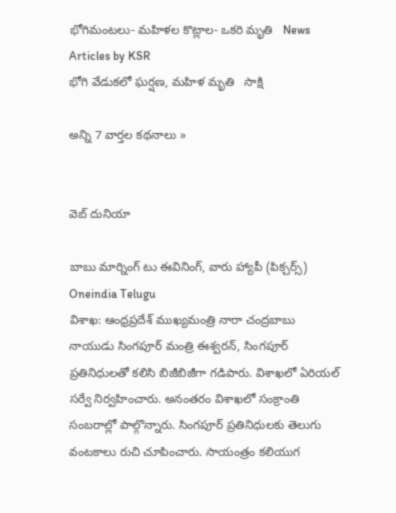భోగిమంటలు- మహిళల కొట్లాల- ఒకరి మృతి   News Articles by KSR
భోగి వేడుకలో ఘర్షణ, మహిళ మృతి   సాక్షి

అన్ని 7 వార్తల కథనాలు »


వెబ్ దునియా

బాబు మార్నింగ్ టు ఈవినింగ్, వారు హ్యాపీ (పిక్చర్స్)
Oneindia Telugu
విశాఖ: ఆంధ్రప్రదేశ్ ముఖ్యమంత్రి నారా చంద్రబాబు నాయుడు సింగపూర్ మంత్రి ఈశ్వరన్, సింగపూర్ ప్రతినిధులతో కలిసి బిజీబిజీగా గడిపారు. విశాఖలో ఏరియల్ సర్వే నిర్వహించారు. అనంతరం విశాఖలో సంక్రాంతి సంబరాల్లో పాల్గొన్నారు. సింగపూర్ ప్రతినిధులకు తెలుగు వంటకాలు రుచి చూపించారు. సాయంత్రం కలియుగ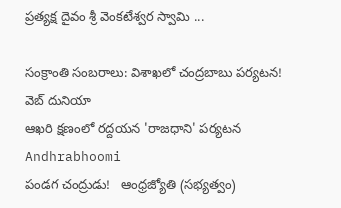ప్రత్యక్ష దైవం శ్రీ వెంకటేశ్వర స్వామి ...

సంక్రాంతి సంబరాలు: విశాఖలో చంద్రబాబు పర్యటన!   వెబ్ దునియా
ఆఖరి క్షణంలో రద్దయన 'రాజధాని' పర్యటన   Andhrabhoomi
పండగ చంద్రుడు!   ఆంధ్రజ్యోతి (సభ్యత్వం)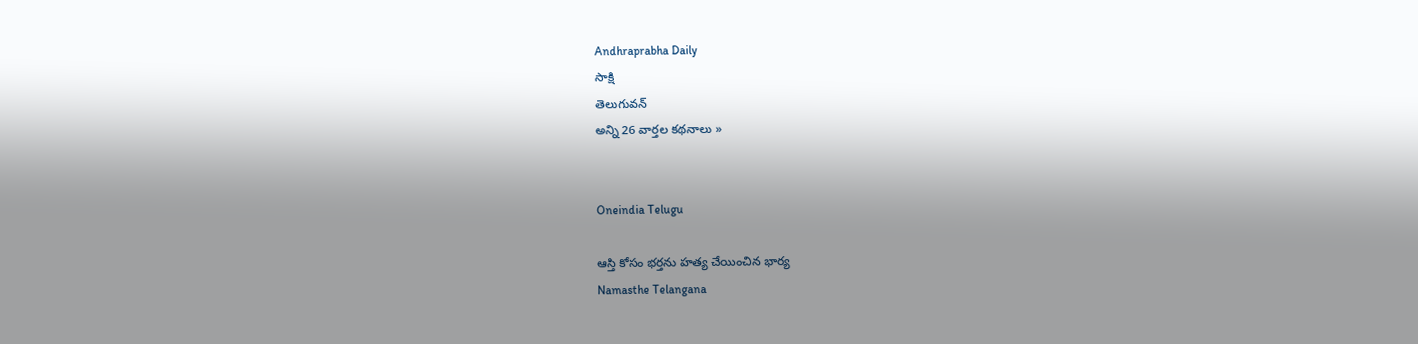Andhraprabha Daily
సాక్షి
తెలుగువన్
అన్ని 26 వార్తల కథనాలు »


Oneindia Telugu

ఆస్తి కోసం భర్తను హత్య చేయించిన భార్య
Namasthe Telangana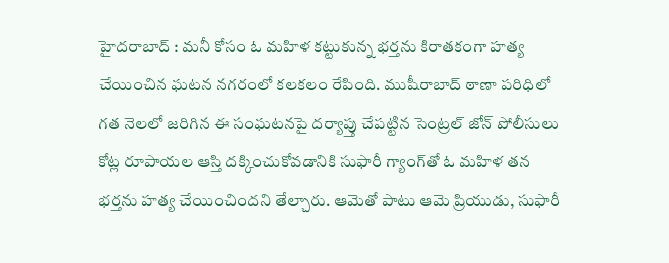హైదరాబాద్ : మనీ కోసం ఓ మహిళ కట్టుకున్న భర్తను కిరాతకంగా హత్య చేయించిన ఘటన నగరంలో కలకలం రేపింది. ముషీరాబాద్ ఠాణా పరిధిలో గత నెలలో జరిగిన ఈ సంఘటనపై దర్యాప్తు చేపట్టిన సెంట్రల్ జోన్ పోలీసులు కోట్ల రూపాయల ఆస్తి దక్కించుకోవడానికి సుఫారీ గ్యాంగ్‌తో ఓ మహిళ తన భర్తను హత్య చేయించిందని తేల్చారు. ఆమెతో పాటు ఆమె ప్రియుడు, సుఫారీ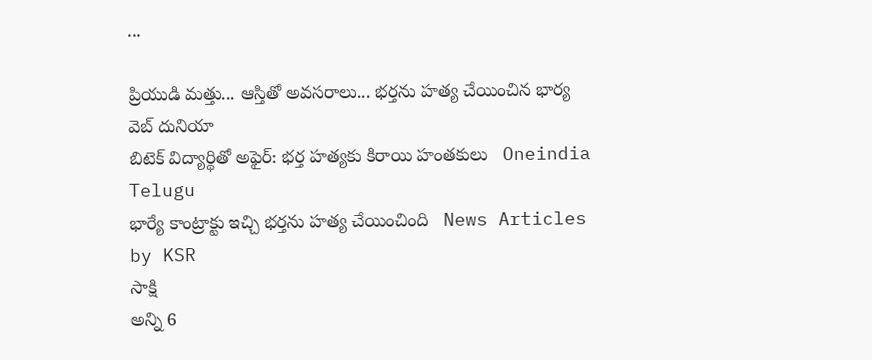...

ప్రియుడి మత్తు... ఆస్తితో అవసరాలు... భర్తను హత్య చేయించిన భార్య   వెబ్ దునియా
బిటెక్ విద్యార్థితో అఫైర్: భర్త హత్యకు కిరాయి హంతకులు   Oneindia Telugu
భార్యే కాంట్రాక్టు ఇచ్చి భర్తను హత్య చేయించింది   News Articles by KSR
సాక్షి
అన్ని 6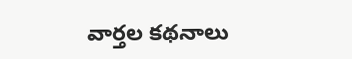వార్తల కథనాలు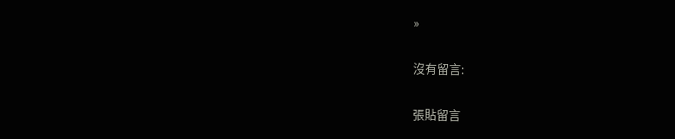»

沒有留言:

張貼留言